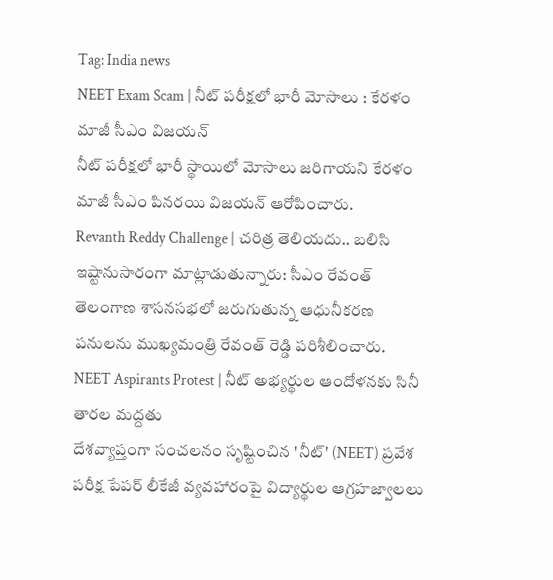Tag: India news
NEET Exam Scam | నీట్ పరీక్షలో భారీ మోసాలు : కేరళం మాజీ సీఎం విజయన్
నీట్ పరీక్షలో భారీ స్థాయిలో మోసాలు జరిగాయని కేరళం మాజీ సీఎం పినరయి విజయన్ ఆరోపించారు.
Revanth Reddy Challenge | చరిత్ర తెలియదు.. బలిసి ఇష్టానుసారంగా మాట్లాడుతున్నారు: సీఎం రేవంత్
తెలంగాణ శాసనసభలో జరుగుతున్న ఆధునీకరణ పనులను ముఖ్యమంత్రి రేవంత్ రెడ్డి పరిశీలించారు.
NEET Aspirants Protest | నీట్ అభ్యర్థుల ఆందోళనకు సినీ తారల మద్దతు
దేశవ్యాప్తంగా సంచలనం సృష్టించిన 'నీట్' (NEET) ప్రవేశ పరీక్ష పేపర్ లీకేజీ వ్యవహారంపై విద్యార్థుల ఆగ్రహజ్వాలలు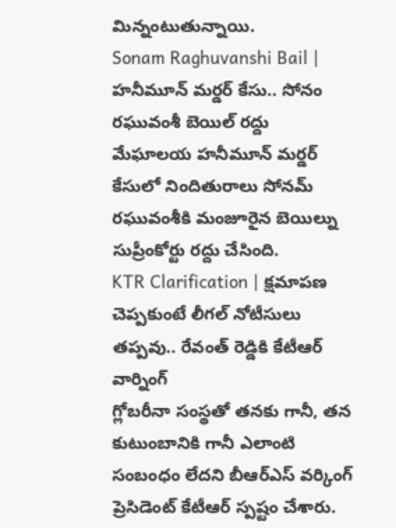మిన్నంటుతున్నాయి.
Sonam Raghuvanshi Bail | హనీమూన్ మర్డర్ కేసు.. సోనం రఘువంశీ బెయిల్ రద్దు
మేఘాలయ హనీమూన్ మర్డర్ కేసులో నిందితురాలు సోనమ్ రఘువంశీకి మంజూరైన బెయిల్ను సుప్రీంకోర్టు రద్దు చేసింది.
KTR Clarification | క్షమాపణ చెప్పకుంటే లీగల్ నోటీసులు తప్పవు.. రేవంత్ రెడ్డికి కేటీఆర్ వార్నింగ్
గ్లోబరీనా సంస్థతో తనకు గానీ, తన కుటుంబానికి గానీ ఎలాంటి సంబంధం లేదని బీఆర్ఎస్ వర్కింగ్ ప్రెసిడెంట్ కేటీఆర్ స్పష్టం చేశారు.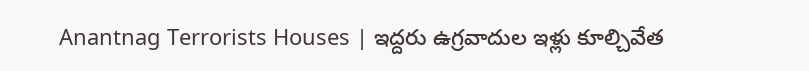Anantnag Terrorists Houses | ఇద్దరు ఉగ్రవాదుల ఇళ్లు కూల్చివేత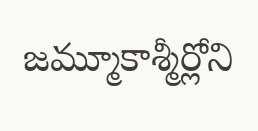జమ్మూకాశ్మీర్లోని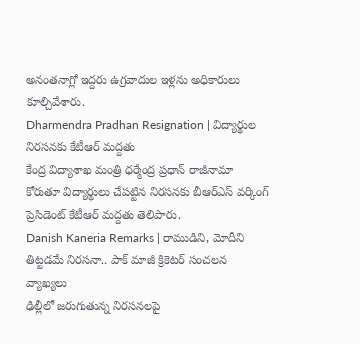అనంతనాగ్లో ఇద్దరు ఉగ్రవాదుల ఇళ్లను అధికారులు కూల్చివేశారు.
Dharmendra Pradhan Resignation | విద్యార్థుల నిరసనకు కేటీఆర్ మద్దతు
కేంద్ర విద్యాశాఖ మంత్రి ధర్మేంద్ర ప్రధాన్ రాజీనామా కోరుతూ విద్యార్థులు చేపట్టిన నిరసనకు బీఆర్ఎస్ వర్కింగ్ ప్రెసిడెంట్ కేటీఆర్ మద్దతు తెలిపారు.
Danish Kaneria Remarks | రాముడిని, మోదీని తిట్టడమే నిరసనా.. పాక్ మాజీ క్రికెటర్ సంచలన వ్యాఖ్యలు
ఢిల్లీలో జరుగుతున్న నిరసనలపై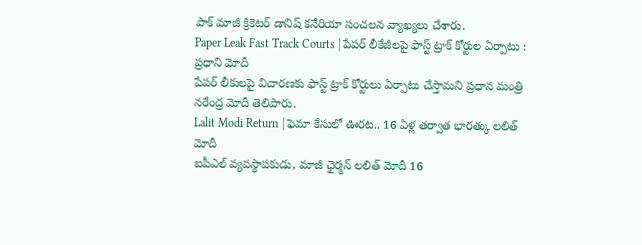పాక్ మాజీ క్రికెటర్ డానిష్ కనేరియా సంచలన వ్యాఖ్యలు చేశారు.
Paper Leak Fast Track Courts | పేపర్ లీకేజీలపై ఫాస్ట్ ట్రాక్ కోర్టుల ఏర్పాటు : ప్రధాని మోదీ
పేపర్ లీకులపై విచారణకు ఫాస్ట్ ట్రాక్ కోర్టులు ఏర్పాటు చేస్తామని ప్రధాన మంత్రి నరేంద్ర మోదీ తెలిపారు.
Lalit Modi Return | ఫెమా కేసులో ఊరట.. 16 ఏళ్ల తర్వాత భారత్కు లలిత్ మోదీ
ఐపీఎల్ వ్యవస్థాపకుడు, మాజీ ఛైర్మన్ లలిత్ మోదీ 16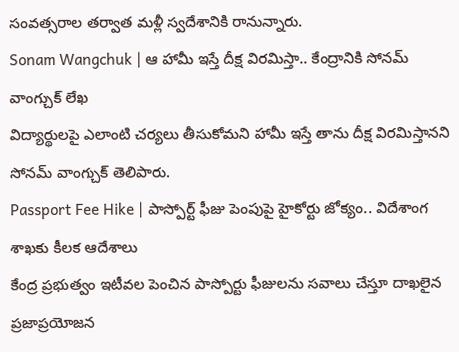సంవత్సరాల తర్వాత మళ్లీ స్వదేశానికి రానున్నారు.
Sonam Wangchuk | ఆ హామీ ఇస్తే దీక్ష విరమిస్తా.. కేంద్రానికి సోనమ్ వాంగ్చుక్ లేఖ
విద్యార్థులపై ఎలాంటి చర్యలు తీసుకోమని హామీ ఇస్తే తాను దీక్ష విరమిస్తానని సోనమ్ వాంగ్చుక్ తెలిపారు.
Passport Fee Hike | పాస్పోర్ట్ ఫీజు పెంపుపై హైకోర్టు జోక్యం.. విదేశాంగ శాఖకు కీలక ఆదేశాలు
కేంద్ర ప్రభుత్వం ఇటీవల పెంచిన పాస్పోర్టు ఫీజులను సవాలు చేస్తూ దాఖలైన ప్రజాప్రయోజన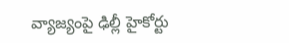వ్యాజ్యంపై ఢిల్లీ హైకోర్టు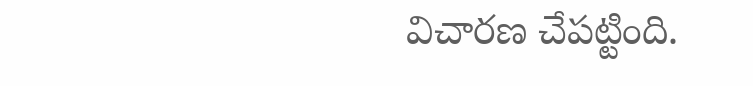విచారణ చేపట్టింది.